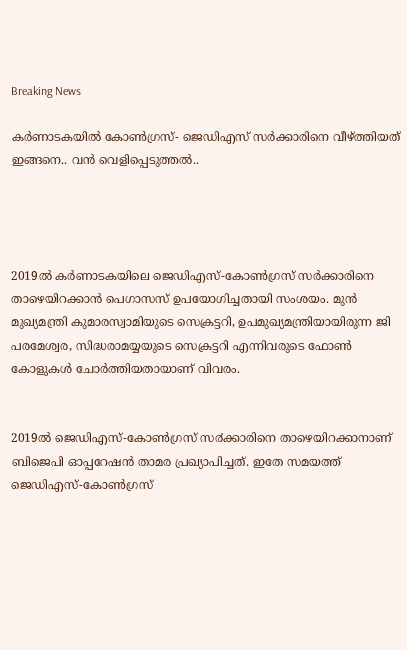Breaking News

കര്‍ണാടകയില്‍ കോൺഗ്രസ്- ജെഡിഎസ്‌ സര്‍ക്കാരിനെ വീഴ്ത്തിയത് ഇങ്ങനെ.. വൻ വെളിപ്പെടുത്തൽ..




2019ല്‍ കര്‍ണാടകയിലെ ജെഡിഎസ്-കോണ്‍ഗ്രസ് സര്‍ക്കാരിനെ താഴെയിറക്കാന്‍ പെഗാസസ് ഉപയോഗിച്ചതായി സംശയം. മുന്‍ മുഖ്യമന്ത്രി കുമാരസ്വാമിയുടെ സെക്രട്ടറി, ഉപമുഖ്യമന്ത്രിയായിരുന്ന ജി പരമേശ്വര, സിദ്ധരാമയ്യയുടെ സെക്രട്ടറി എന്നിവരുടെ ഫോണ്‍ കോളുകള്‍ ചോര്‍ത്തിയതായാണ് വിവരം.


2019ല്‍ ജെഡിഎസ്-കോണ്‍ഗ്രസ് സ൪ക്കാരിനെ താഴെയിറക്കാനാണ് ബിജെപി ഓപ്പറേഷന്‍ താമര പ്രഖ്യാപിച്ചത്. ഇതേ സമയത്ത് ജെഡിഎസ്-കോണ്‍ഗ്രസ്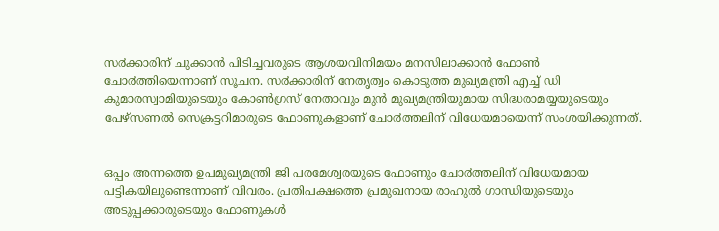സ൪ക്കാരിന് ചുക്കാന്‍ പിടിച്ചവരുടെ ആശയവിനിമയം മനസിലാക്കാന്‍ ഫോണ്‍ ചോ൪ത്തിയെന്നാണ് സൂചന. സ൪ക്കാരിന് നേതൃത്വം കൊടുത്ത മുഖ്യമന്ത്രി എച്ച്‌ ഡി കുമാരസ്വാമിയുടെയും കോണ്‍ഗ്രസ് നേതാവും മുന്‍ മുഖ്യമന്ത്രിയുമായ സിദ്ധരാമയ്യയുടെയും പേഴ്സണല്‍ സെക്രട്ടറിമാരുടെ ഫോണുകളാണ് ചോ൪ത്തലിന് വിധേയമായെന്ന് സംശയിക്കുന്നത്.


ഒപ്പം അന്നത്തെ ഉപമുഖ്യമന്ത്രി ജി പരമേശ്വരയുടെ ഫോണും ചോ൪ത്തലിന് വിധേയമായ പട്ടികയിലുണ്ടെന്നാണ് വിവരം. പ്രതിപക്ഷത്തെ പ്രമുഖനായ രാഹുല്‍ ഗാന്ധിയുടെയും അടുപ്പക്കാരുടെയും ഫോണുകള്‍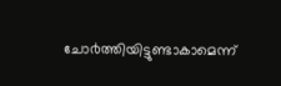ചോ൪ത്തിയിട്ടുണ്ടാകാമെന്ന്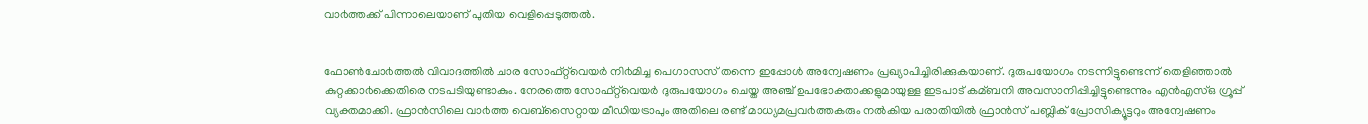വാ൪ത്തക്ക് പിന്നാലെയാണ് പുതിയ വെളിപ്പെടുത്തല്‍.


ഫോണ്‍ചോ൪ത്തല്‍ വിവാദത്തില്‍ ചാര സോഫ്റ്റ്‍വെയര്‍ നി൪മിച്ച പെഗാസസ് തന്നെ ഇപ്പോള്‍ അന്വേഷണം പ്രഖ്യാപിച്ചിരിക്കുകയാണ്. ദുരുപയോഗം നടന്നിട്ടുണ്ടെന്ന് തെളിഞ്ഞാല്‍ കുറ്റക്കാ൪ക്കെതിരെ നടപടിയുണ്ടാകും. നേരത്തെ സോഫ്റ്റ്‍‍വെയര്‍ ദുരുപയോഗം ചെയ്ത അഞ്ച് ഉപഭോക്താക്കളുമായുള്ള ഇടപാട് കമ്ബനി അവസാനിപ്പിച്ചിട്ടുണ്ടെന്നും എന്‍എസ്‌ഒ ഗ്രൂപ്പ് വ്യക്തമാക്കി. ഫ്രാന്‍സിലെ വാ൪ത്ത വെബ്സൈറ്റായ മീഡിയട്രാപും അതിലെ രണ്ട് മാധ്യമപ്രവ൪ത്തകരും നല്‍കിയ പരാതിയില്‍ ഫ്രാന്‍സ് പബ്ലിക് പ്രോസിക്യൂട്ടറും അന്വേഷണം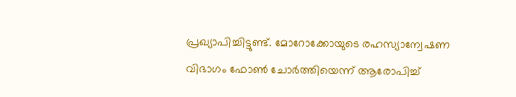പ്രഖ്യാപിച്ചിട്ടുണ്ട്. മോറോക്കോയുടെ രഹസ്യാന്വേഷണ വിഭാഗം ഫോണ്‍ ചോര്‍ത്തിയെന്ന് ആരോപിച്ച്‌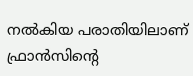നല്‍കിയ പരാതിയിലാണ് ഫ്രാന്‍സിന്‍റെ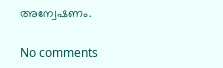അന്വേഷണം.

No comments